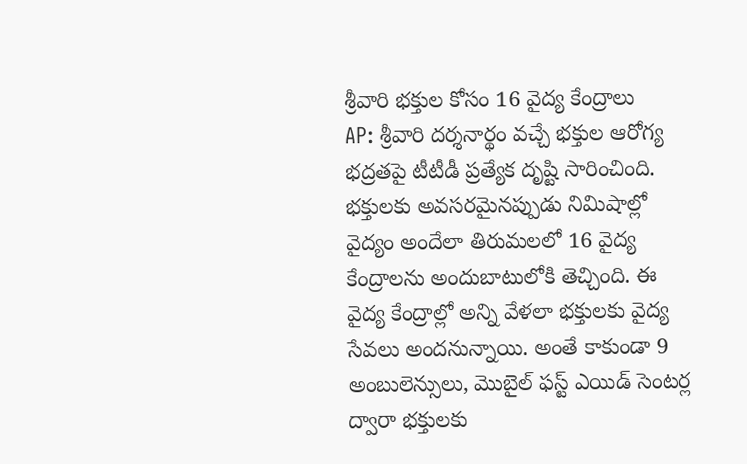శ్రీవారి భక్తుల కోసం 16 వైద్య కేంద్రాలు
AP: శ్రీవారి దర్శనార్థం వచ్చే భక్తుల ఆరోగ్య భద్రతపై టీటీడీ ప్రత్యేక దృష్టి సారించింది. భక్తులకు అవసరమైనప్పుడు నిమిషాల్లో వైద్యం అందేలా తిరుమలలో 16 వైద్య కేంద్రాలను అందుబాటులోకి తెచ్చింది. ఈ వైద్య కేంద్రాల్లో అన్ని వేళలా భక్తులకు వైద్య సేవలు అందనున్నాయి. అంతే కాకుండా 9 అంబులెన్సులు, మొబైల్ ఫస్ట్ ఎయిడ్ సెంటర్ల ద్వారా భక్తులకు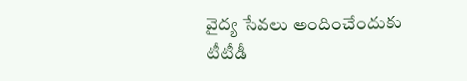వైద్య సేవలు అందించేందుకు టీటీడీ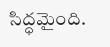సిద్ధమైంది.